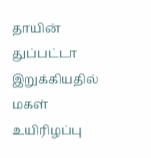தாயின் துப்பட்டா இறுக்கியதில் மகள் உயிரிழப்பு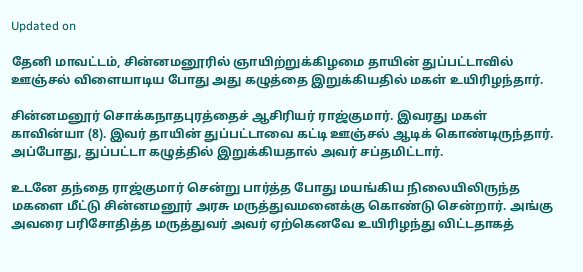Updated on

தேனி மாவட்டம், சின்னமனூரில் ஞாயிற்றுக்கிழமை தாயின் துப்பட்டாவில் ஊஞ்சல் விளையாடிய போது அது கழுத்தை இறுக்கியதில் மகள் உயிரிழந்தார்.

சின்னமனூர் சொக்கநாதபுரத்தைச் ஆசிரியர் ராஜ்குமார். இவரது மகள் காவின்யா (8). இவர் தாயின் துப்பட்டாவை கட்டி ஊஞ்சல் ஆடிக் கொண்டிருந்தார். அப்போது, துப்பட்டா கழுத்தில் இறுக்கியதால் அவர் சப்தமிட்டார்.

உடனே தந்தை ராஜ்குமார் சென்று பார்த்த போது மயங்கிய நிலையிலிருந்த மகளை மீட்டு சின்னமனூர் அரசு மருத்துவமனைக்கு கொண்டு சென்றார். அங்கு அவரை பரிசோதித்த மருத்துவர் அவர் ஏற்கெனவே உயிரிழந்து விட்டதாகத்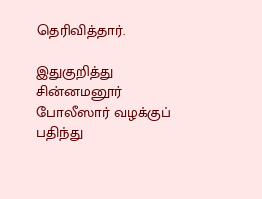தெரிவித்தார்.

இதுகுறித்து சின்னமனூர் போலீஸார் வழக்குப் பதிந்து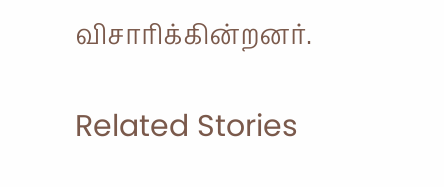விசாரிக்கின்றனர்.

Related Stories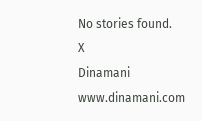No stories found.
X
Dinamani
www.dinamani.com